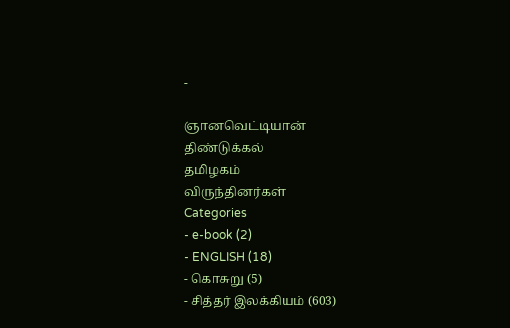-

ஞானவெட்டியான்
திண்டுக்கல்
தமிழகம்
விருந்தினர்கள்
Categories
- e-book (2)
- ENGLISH (18)
- கொசுறு (5)
- சித்தர் இலக்கியம் (603)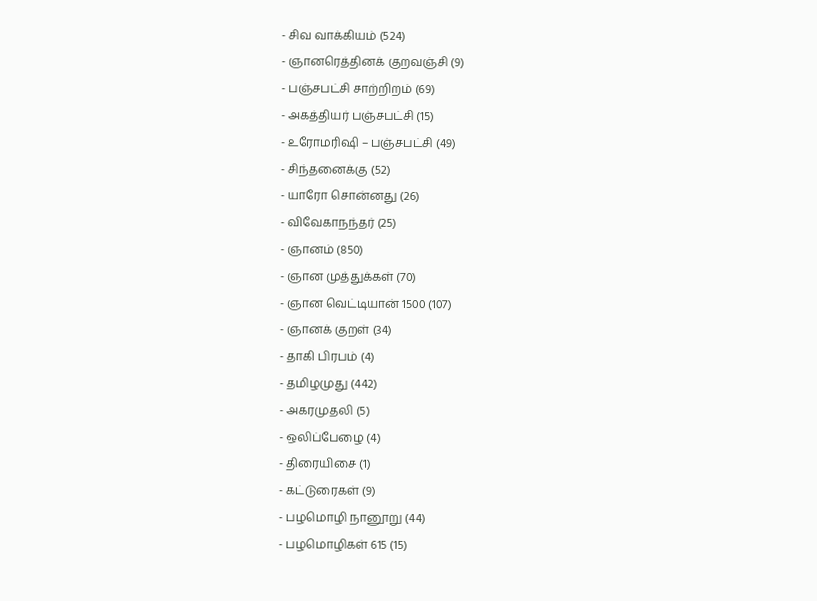- சிவ வாக்கியம் (524)
- ஞானரெத்தினக் குறவஞ்சி (9)
- பஞ்சபட்சி சாற்றிறம் (69)
- அகத்தியர் பஞ்சபட்சி (15)
- உரோமரிஷி – பஞ்சபட்சி (49)
- சிந்தனைக்கு (52)
- யாரோ சொன்னது (26)
- விவேகாநந்தர் (25)
- ஞானம் (850)
- ஞான முத்துக்கள் (70)
- ஞான வெட்டியான் 1500 (107)
- ஞானக் குறள் (34)
- தாகி பிரபம் (4)
- தமிழமுது (442)
- அகரமுதலி (5)
- ஒலிப்பேழை (4)
- திரையிசை (1)
- கட்டுரைகள் (9)
- பழமொழி நானூறு (44)
- பழமொழிகள் 615 (15)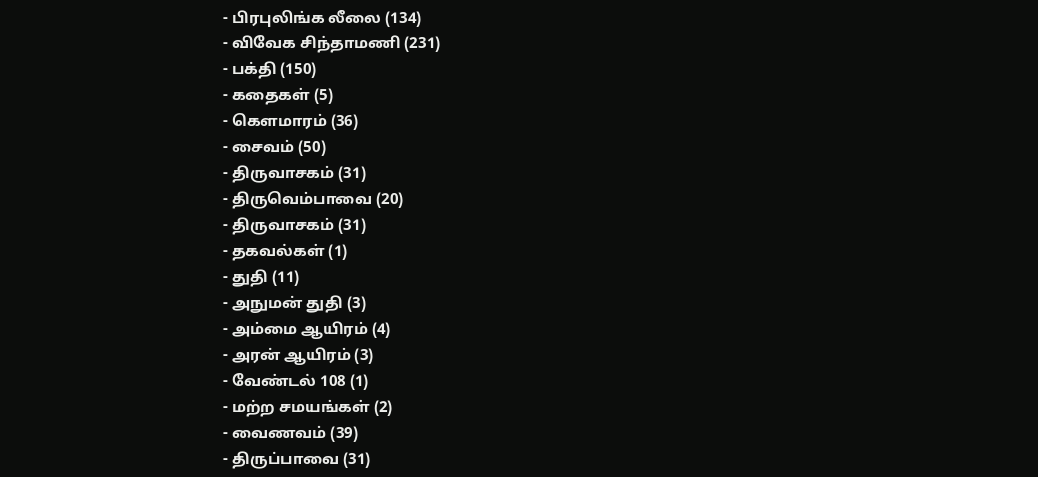- பிரபுலிங்க லீலை (134)
- விவேக சிந்தாமணி (231)
- பக்தி (150)
- கதைகள் (5)
- கெளமாரம் (36)
- சைவம் (50)
- திருவாசகம் (31)
- திருவெம்பாவை (20)
- திருவாசகம் (31)
- தகவல்கள் (1)
- துதி (11)
- அநுமன் துதி (3)
- அம்மை ஆயிரம் (4)
- அரன் ஆயிரம் (3)
- வேண்டல் 108 (1)
- மற்ற சமயங்கள் (2)
- வைணவம் (39)
- திருப்பாவை (31)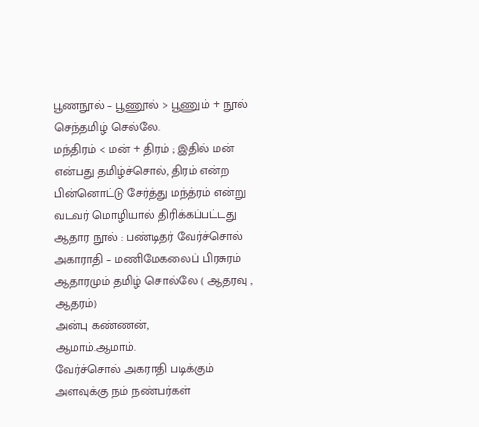பூணநூல் – பூணூல் > பூணும் + நூல் செந்தமிழ் செல்லே.
மந்திரம் < மன் + திரம் ; இதில் மன் என்பது தமிழ்ச்சொல், திரம் என்ற பின்னொட்டு சேர்த்து மந்த்ரம் என்று வடவர் மொழியால் திரிக்கப்பட்டது
ஆதார நூல் : பண்டிதர் வேர்ச்சொல் அகாராதி – மணிமேகலைப் பிரசுரம்
ஆதாரமும் தமிழ் சொல்லே ( ஆதரவு , ஆதரம்)
அன்பு கண்ணன்,
ஆமாம்.ஆமாம்.
வேர்ச்சொல் அகராதி படிக்கும் அளவுக்கு நம் நண்பர்கள்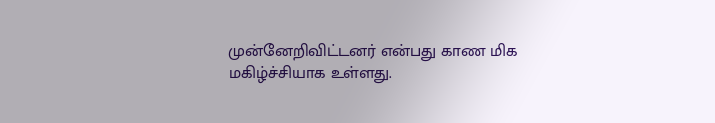முன்னேறிவிட்டனர் என்பது காண மிக மகிழ்ச்சியாக உள்ளது.